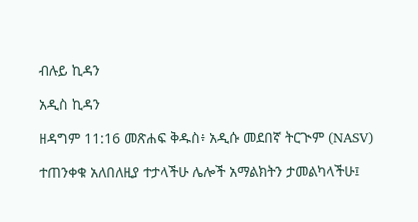ብሉይ ኪዳን

አዲስ ኪዳን

ዘዳግም 11:16 መጽሐፍ ቅዱስ፥ አዲሱ መደበኛ ትርጒም (NASV)

ተጠንቀቁ አለበለዚያ ተታላችሁ ሌሎች አማልክትን ታመልካላችሁ፤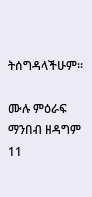ትሰግዳላችሁም።

ሙሉ ምዕራፍ ማንበብ ዘዳግም 11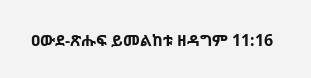ዐውደ-ጽሑፍ ይመልከቱ ዘዳግም 11:16